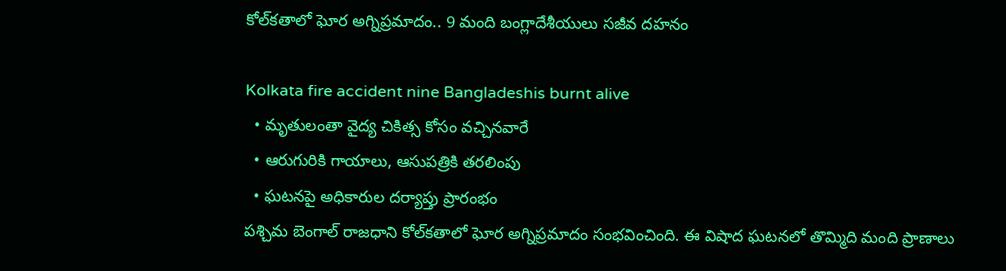కోల్‌కతాలో ఘోర అగ్నిప్రమాదం.. 9 మంది బంగ్లాదేశీయులు సజీవ దహనం

Kolkata fire accident nine Bangladeshis burnt alive
  • మృతులంతా వైద్య చికిత్స కోసం వచ్చినవారే
  • ఆరుగురికి గాయాలు, ఆసుపత్రికి తరలింపు
  • ఘటనపై అధికారుల దర్యాప్తు ప్రారంభం
పశ్చిమ బెంగాల్ రాజధాని కోల్‌కతాలో ఘోర అగ్నిప్రమాదం సంభవించింది. ఈ విషాద ఘటనలో తొమ్మిది మంది ప్రాణాలు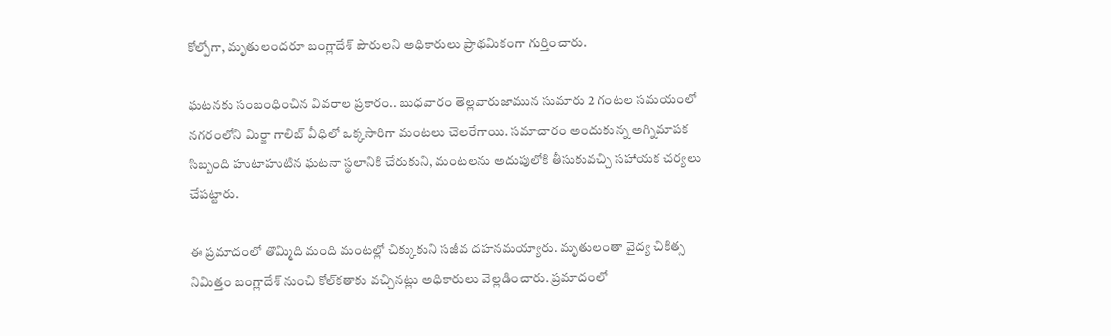కోల్పోగా, మృతులందరూ బంగ్లాదేశ్ పౌరులని అధికారులు ప్రాథమికంగా గుర్తించారు.

ఘటనకు సంబంధించిన వివరాల ప్రకారం.. బుధవారం తెల్లవారుజామున సుమారు 2 గంటల సమయంలో నగరంలోని మిర్జా గాలిబ్ వీధిలో ఒక్కసారిగా మంటలు చెలరేగాయి. సమాచారం అందుకున్న అగ్నిమాపక సిబ్బంది హుటాహుటిన ఘటనా స్థలానికి చేరుకుని, మంటలను అదుపులోకి తీసుకువచ్చి సహాయక చర్యలు చేపట్టారు.

ఈ ప్రమాదంలో తొమ్మిది మంది మంటల్లో చిక్కుకుని సజీవ దహనమయ్యారు. మృతులంతా వైద్య చికిత్స నిమిత్తం బంగ్లాదేశ్ నుంచి కోల్‌కతాకు వచ్చినట్లు అధికారులు వెల్లడించారు. ప్రమాదంలో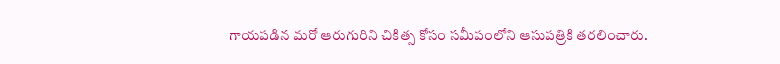గాయపడిన మరో ఆరుగురిని చికిత్స కోసం సమీపంలోని ఆసుపత్రికి తరలించారు.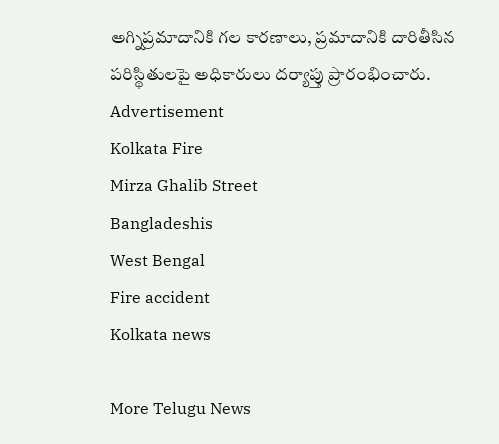అగ్నిప్రమాదానికి గల కారణాలు, ప్రమాదానికి దారితీసిన పరిస్థితులపై అధికారులు దర్యాప్తు ప్రారంభించారు.
Advertisement
Kolkata Fire
Mirza Ghalib Street
Bangladeshis
West Bengal
Fire accident
Kolkata news

More Telugu News